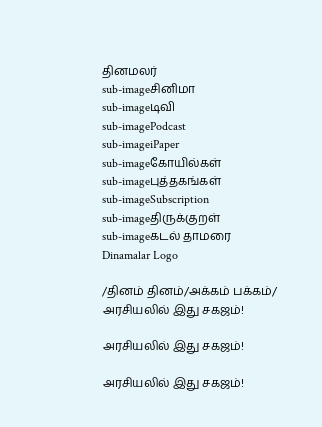தினமலர்
sub-imageசினிமா
sub-imageடிவி
sub-imagePodcast
sub-imageiPaper
sub-imageகோயில்கள்
sub-imageபுத்தகங்கள்
sub-imageSubscription
sub-imageதிருக்குறள்
sub-imageகடல் தாமரை
Dinamalar Logo

/தினம் தினம்/அக்கம் பக்கம்/ அரசியலில் இது சகஜம்!

அரசியலில் இது சகஜம்!

அரசியலில் இது சகஜம்!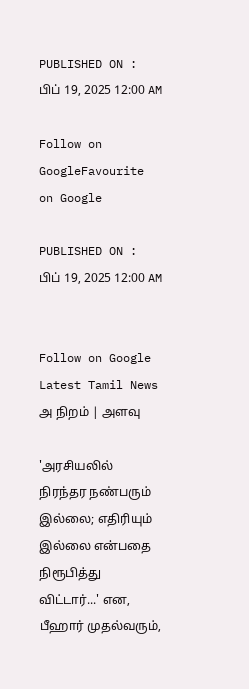PUBLISHED ON : பிப் 19, 2025 12:00 AM

Follow on GoogleFavourite on Google

PUBLISHED ON : பிப் 19, 2025 12:00 AM


Follow on Google
Latest Tamil News
அ நிறம் | அளவு

'அரசியலில் நிரந்தர நண்பரும் இல்லை; எதிரியும் இல்லை என்பதை நிரூபித்து விட்டார்...' என, பீஹார் முதல்வரும்,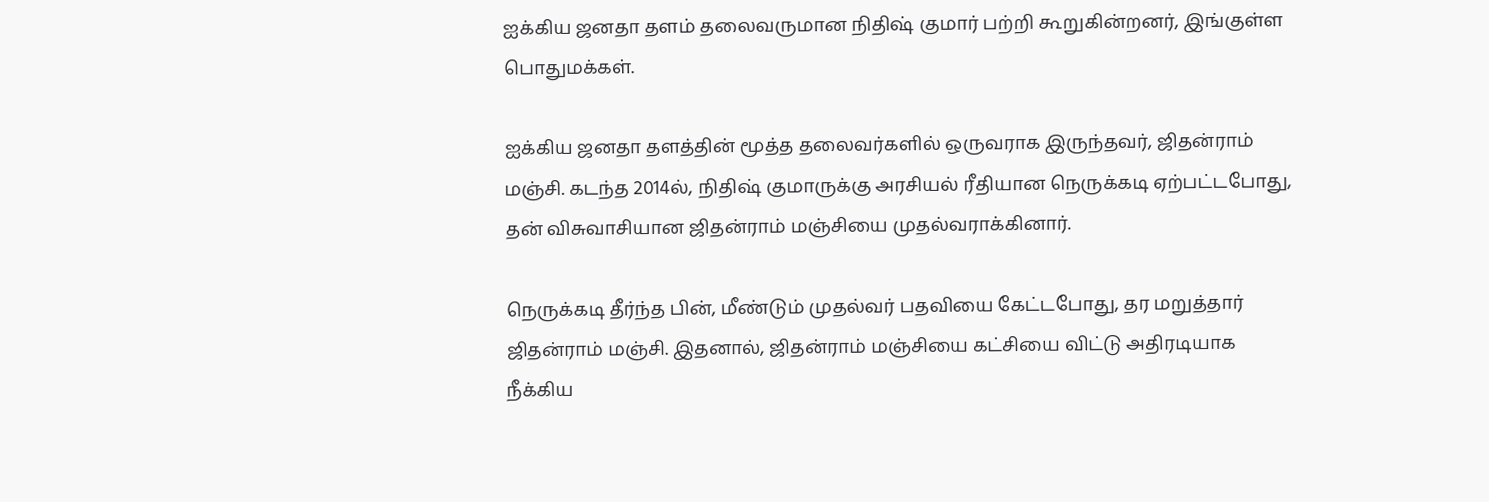ஐக்கிய ஜனதா தளம் தலைவருமான நிதிஷ் குமார் பற்றி கூறுகின்றனர், இங்குள்ள பொதுமக்கள்.

ஐக்கிய ஜனதா தளத்தின் மூத்த தலைவர்களில் ஒருவராக இருந்தவர், ஜிதன்ராம் மஞ்சி. கடந்த 2014ல், நிதிஷ் குமாருக்கு அரசியல் ரீதியான நெருக்கடி ஏற்பட்டபோது, தன் விசுவாசியான ஜிதன்ராம் மஞ்சியை முதல்வராக்கினார்.

நெருக்கடி தீர்ந்த பின், மீண்டும் முதல்வர் பதவியை கேட்டபோது, தர மறுத்தார் ஜிதன்ராம் மஞ்சி. இதனால், ஜிதன்ராம் மஞ்சியை கட்சியை விட்டு அதிரடியாக நீக்கிய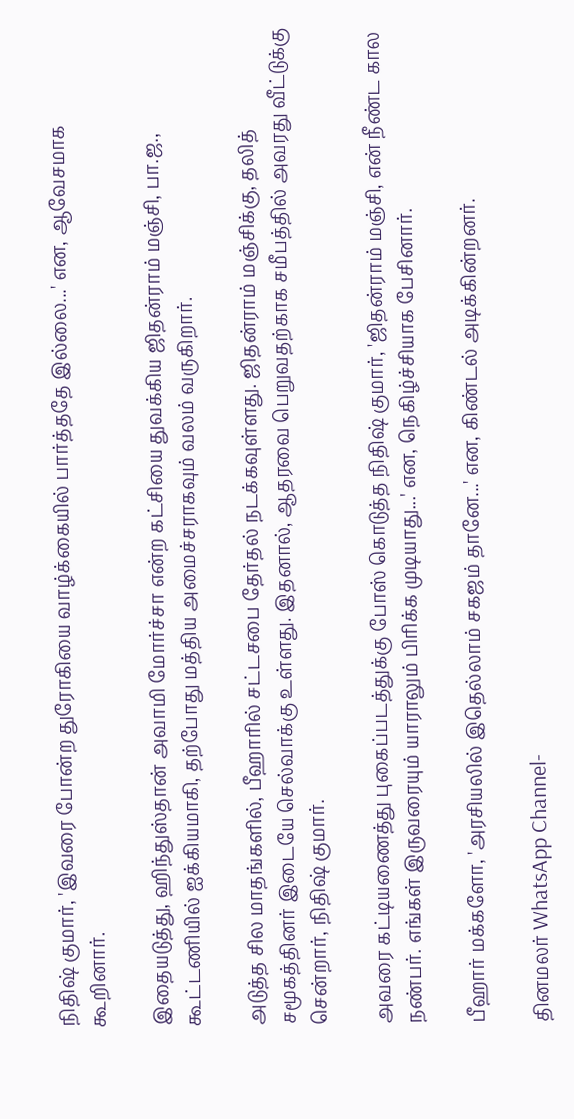நிதிஷ் குமார், 'இவரை போன்ற துரோகியை வாழ்க்கையில் பார்த்ததே இல்லை...' என, ஆவேசமாக கூறினார்.

இதையடுத்து, ஹிந்துஸ்தான் அவாமி மோர்ச்சா என்ற கட்சியை துவக்கிய ஜிதன்ராம் மஞ்சி, பா.ஜ., கூட்டணியில் ஐக்கியமாகி, தற்போது மத்திய அமைச்சராகவும் வலம் வருகிறார்.

அடுத்த சில மாதங்களில், பீஹாரில் சட்டசபை தேர்தல் நடக்கவுள்ளது. ஜிதன்ராம் மஞ்சிக்கு, தலித் சமூகத்தினர் இடையே செல்வாக்கு உள்ளது. இதனால், ஆதரவை பெறுவதற்காக சமீபத்தில் அவரது வீட்டுக்கு சென்றார், நிதிஷ் குமார்.

அவரை கட்டியணைத்து புகைப்படத்துக்கு போஸ் கொடுத்த நிதிஷ் குமார், 'ஜிதன்ராம் மஞ்சி, என் நீண்ட கால நண்பர். எங்கள் இருவரையும் யாராலும் பிரிக்க முடியாது...' என, நெகிழ்ச்சியாக பேசினார்.

பீஹார் மக்களோ, 'அரசியலில் இதெல்லாம் சகஜம் தானே...' என, கிண்டல் அடிக்கின்றனர்.

தினமலர் WhatsApp Channel-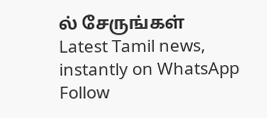ல் சேருங்கள்
Latest Tamil news, instantly on WhatsApp
Follow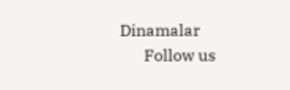Dinamalar
      Follow us